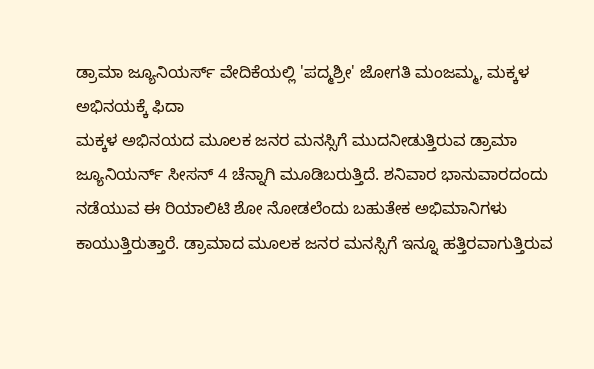ಡ್ರಾಮಾ ಜ್ಯೂನಿಯರ್ಸ್ ವೇದಿಕೆಯಲ್ಲಿ 'ಪದ್ಮಶ್ರೀ' ಜೋಗತಿ ಮಂಜಮ್ಮ, ಮಕ್ಕಳ ಅಭಿನಯಕ್ಕೆ ಫಿದಾ
ಮಕ್ಕಳ ಅಭಿನಯದ ಮೂಲಕ ಜನರ ಮನಸ್ಸಿಗೆ ಮುದನೀಡುತ್ತಿರುವ ಡ್ರಾಮಾ ಜ್ಯೂನಿಯರ್ನ್ ಸೀಸನ್ 4 ಚೆನ್ನಾಗಿ ಮೂಡಿಬರುತ್ತಿದೆ. ಶನಿವಾರ ಭಾನುವಾರದಂದು ನಡೆಯುವ ಈ ರಿಯಾಲಿಟಿ ಶೋ ನೋಡಲೆಂದು ಬಹುತೇಕ ಅಭಿಮಾನಿಗಳು ಕಾಯುತ್ತಿರುತ್ತಾರೆ. ಡ್ರಾಮಾದ ಮೂಲಕ ಜನರ ಮನಸ್ಸಿಗೆ ಇನ್ನೂ ಹತ್ತಿರವಾಗುತ್ತಿರುವ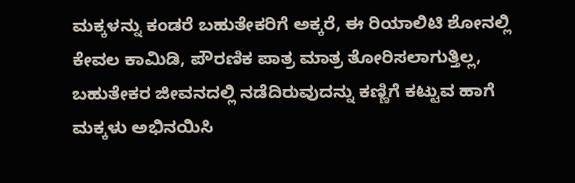ಮಕ್ಕಳನ್ನು ಕಂಡರೆ ಬಹುತೇಕರಿಗೆ ಅಕ್ಕರೆ, ಈ ರಿಯಾಲಿಟಿ ಶೋನಲ್ಲಿ ಕೇವಲ ಕಾಮಿಡಿ, ಪೌರಣಿಕ ಪಾತ್ರ ಮಾತ್ರ ತೋರಿಸಲಾಗುತ್ತಿಲ್ಲ, ಬಹುತೇಕರ ಜೀವನದಲ್ಲಿ ನಡೆದಿರುವುದನ್ನು ಕಣ್ಣಿಗೆ ಕಟ್ಟುವ ಹಾಗೆ ಮಕ್ಕಳು ಅಭಿನಯಿಸಿ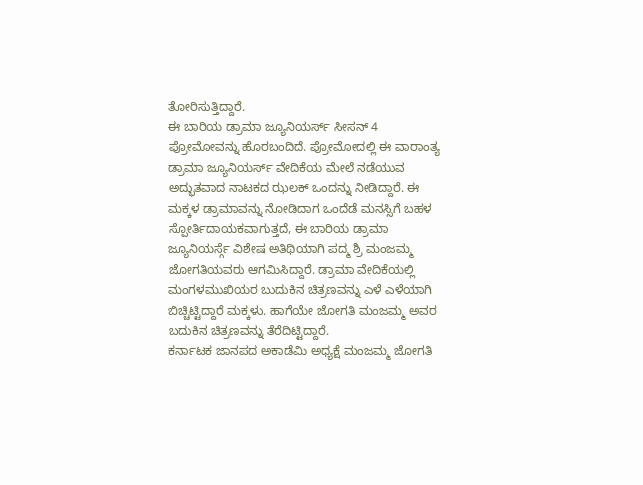ತೋರಿಸುತ್ತಿದ್ದಾರೆ.
ಈ ಬಾರಿಯ ಡ್ರಾಮಾ ಜ್ಯೂನಿಯರ್ಸ್ ಸೀಸನ್ 4 ಪ್ರೋಮೋವನ್ನು ಹೊರಬಂದಿದೆ. ಪ್ರೋಮೋದಲ್ಲಿ ಈ ವಾರಾಂತ್ಯ ಡ್ರಾಮಾ ಜ್ಯೂನಿಯರ್ಸ್ ವೇದಿಕೆಯ ಮೇಲೆ ನಡೆಯುವ ಅದ್ಭುತವಾದ ನಾಟಕದ ಝಲಕ್ ಒಂದನ್ನು ನೀಡಿದ್ದಾರೆ. ಈ ಮಕ್ಕಳ ಡ್ರಾಮಾವನ್ನು ನೋಡಿದಾಗ ಒಂದೆಡೆ ಮನಸ್ಸಿಗೆ ಬಹಳ ಸ್ಪೋರ್ತಿದಾಯಕವಾಗುತ್ತದೆ, ಈ ಬಾರಿಯ ಡ್ರಾಮಾ ಜ್ಯೂನಿಯರ್ಸ್ಗೆ ವಿಶೇಷ ಅತಿಥಿಯಾಗಿ ಪದ್ಮ ಶ್ರಿ ಮಂಜಮ್ಮ ಜೋಗತಿಯವರು ಆಗಮಿಸಿದ್ದಾರೆ. ಡ್ರಾಮಾ ವೇದಿಕೆಯಲ್ಲಿ ಮಂಗಳಮುಖಿಯರ ಬುದುಕಿನ ಚಿತ್ರಣವನ್ನು ಎಳೆ ಎಳೆಯಾಗಿ ಬಿಚ್ಚಿಟ್ಟಿದ್ದಾರೆ ಮಕ್ಕಳು. ಹಾಗೆಯೇ ಜೋಗತಿ ಮಂಜಮ್ಮ ಅವರ ಬದುಕಿನ ಚಿತ್ರಣವನ್ನು ತೆರೆದಿಟ್ಟಿದ್ದಾರೆ.
ಕರ್ನಾಟಕ ಜಾನಪದ ಅಕಾಡೆಮಿ ಅಧ್ಯಕ್ಷೆ ಮಂಜಮ್ಮ ಜೋಗತಿ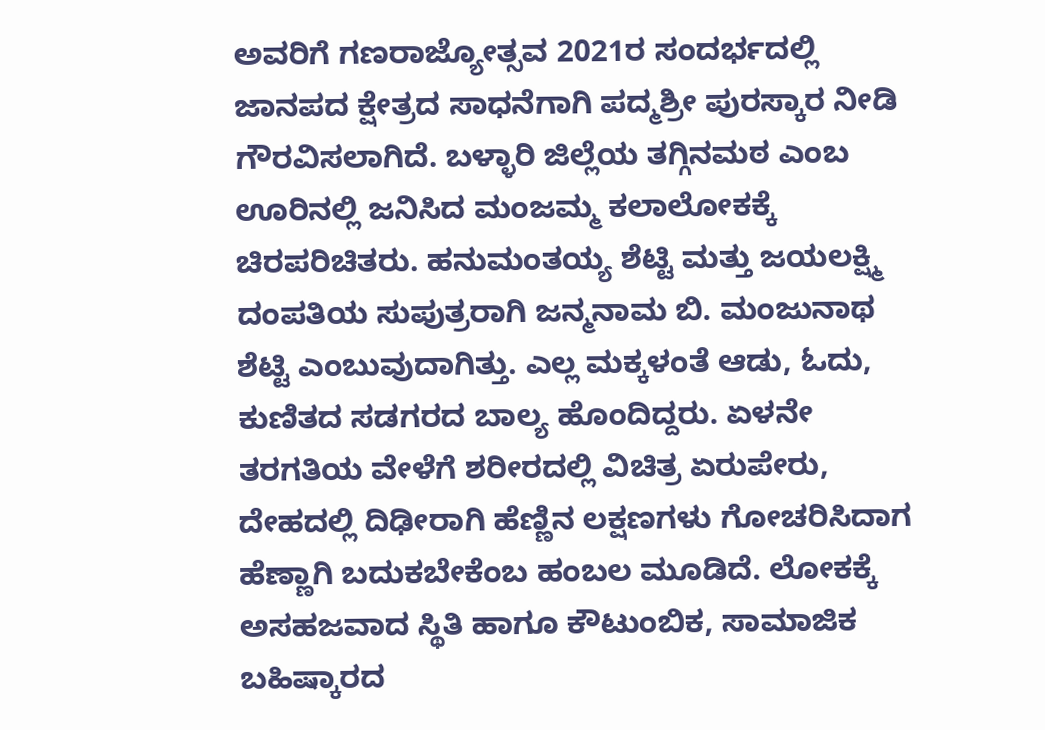ಅವರಿಗೆ ಗಣರಾಜ್ಯೋತ್ಸವ 2021ರ ಸಂದರ್ಭದಲ್ಲಿ ಜಾನಪದ ಕ್ಷೇತ್ರದ ಸಾಧನೆಗಾಗಿ ಪದ್ಮಶ್ರೀ ಪುರಸ್ಕಾರ ನೀಡಿ ಗೌರವಿಸಲಾಗಿದೆ. ಬಳ್ಳಾರಿ ಜಿಲ್ಲೆಯ ತಗ್ಗಿನಮಠ ಎಂಬ ಊರಿನಲ್ಲಿ ಜನಿಸಿದ ಮಂಜಮ್ಮ ಕಲಾಲೋಕಕ್ಕೆ ಚಿರಪರಿಚಿತರು. ಹನುಮಂತಯ್ಯ ಶೆಟ್ಟಿ ಮತ್ತು ಜಯಲಕ್ಷ್ಮಿ ದಂಪತಿಯ ಸುಪುತ್ರರಾಗಿ ಜನ್ಮನಾಮ ಬಿ. ಮಂಜುನಾಥ ಶೆಟ್ಟಿ ಎಂಬುವುದಾಗಿತ್ತು. ಎಲ್ಲ ಮಕ್ಕಳಂತೆ ಆಡು, ಓದು, ಕುಣಿತದ ಸಡಗರದ ಬಾಲ್ಯ ಹೊಂದಿದ್ದರು. ಏಳನೇ ತರಗತಿಯ ವೇಳೆಗೆ ಶರೀರದಲ್ಲಿ ವಿಚಿತ್ರ ಏರುಪೇರು, ದೇಹದಲ್ಲಿ ದಿಢೀರಾಗಿ ಹೆಣ್ಣಿನ ಲಕ್ಷಣಗಳು ಗೋಚರಿಸಿದಾಗ ಹೆಣ್ಣಾಗಿ ಬದುಕಬೇಕೆಂಬ ಹಂಬಲ ಮೂಡಿದೆ. ಲೋಕಕ್ಕೆ ಅಸಹಜವಾದ ಸ್ಥಿತಿ ಹಾಗೂ ಕೌಟುಂಬಿಕ, ಸಾಮಾಜಿಕ ಬಹಿಷ್ಕಾರದ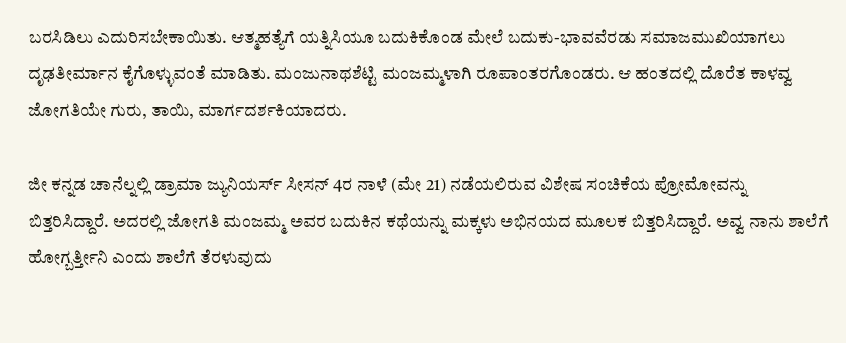ಬರಸಿಡಿಲು ಎದುರಿಸಬೇಕಾಯಿತು. ಆತ್ಮಹತ್ಯೆಗೆ ಯತ್ನಿಸಿಯೂ ಬದುಕಿಕೊಂಡ ಮೇಲೆ ಬದುಕು-ಭಾವವೆರಡು ಸಮಾಜಮುಖಿಯಾಗಲು ದೃಢತೀರ್ಮಾನ ಕೈಗೊಳ್ಳುವಂತೆ ಮಾಡಿತು. ಮಂಜುನಾಥಶೆಟ್ಟಿ ಮಂಜಮ್ಮಳಾಗಿ ರೂಪಾಂತರಗೊಂಡರು. ಆ ಹಂತದಲ್ಲಿ ದೊರೆತ ಕಾಳವ್ವ ಜೋಗತಿಯೇ ಗುರು, ತಾಯಿ, ಮಾರ್ಗದರ್ಶಕಿಯಾದರು.

ಜೀ ಕನ್ನಡ ಚಾನೆಲ್ನಲ್ಲಿ ಡ್ರಾಮಾ ಜ್ಯುನಿಯರ್ಸ್ ಸೀಸನ್ 4ರ ನಾಳೆ (ಮೇ 21) ನಡೆಯಲಿರುವ ವಿಶೇಷ ಸಂಚಿಕೆಯ ಪ್ರೋಮೋವನ್ನು ಬಿತ್ತರಿಸಿದ್ದಾರೆ. ಅದರಲ್ಲಿ ಜೋಗತಿ ಮಂಜಮ್ಮ ಅವರ ಬದುಕಿನ ಕಥೆಯನ್ನು ಮಕ್ಕಳು ಅಭಿನಯದ ಮೂಲಕ ಬಿತ್ತರಿಸಿದ್ದಾರೆ. ಅವ್ವ ನಾನು ಶಾಲೆಗೆ ಹೋಗ್ಬರ್ತ್ತೀನಿ ಎಂದು ಶಾಲೆಗೆ ತೆರಳುವುದು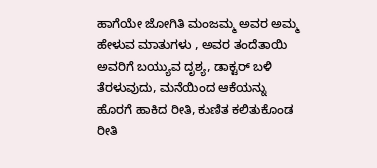ಹಾಗೆಯೇ ಜೋಗಿತಿ ಮಂಜಮ್ಮ ಅವರ ಅಮ್ಮ ಹೇಳುವ ಮಾತುಗಳು , ಅವರ ತಂದೆತಾಯಿ ಅವರಿಗೆ ಬಯ್ಯುವ ದೃಶ್ಯ, ಡಾಕ್ಟರ್ ಬಳಿ ತೆರಳುವುದು, ಮನೆಯಿಂದ ಆಕೆಯನ್ನು ಹೊರಗೆ ಹಾಕಿದ ರೀತಿ, ಕುಣಿತ ಕಲಿತುಕೊಂಡ ರೀತಿ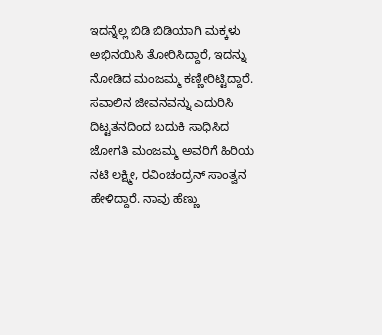ಇದನ್ನೆಲ್ಲ ಬಿಡಿ ಬಿಡಿಯಾಗಿ ಮಕ್ಕಳು ಅಭಿನಯಿಸಿ ತೋರಿಸಿದ್ದಾರೆ, ಇದನ್ನು ನೋಡಿದ ಮಂಜಮ್ಮ ಕಣ್ಣೀರಿಟ್ಟಿದ್ದಾರೆ. ಸವಾಲಿನ ಜೀವನವನ್ನು ಎದುರಿಸಿ ದಿಟ್ಟತನದಿಂದ ಬದುಕಿ ಸಾಧಿಸಿದ ಜೋಗತಿ ಮಂಜಮ್ಮ ಅವರಿಗೆ ಹಿರಿಯ ನಟಿ ಲಕ್ಷ್ಮೀ, ರವಿಂಚಂದ್ರನ್ ಸಾಂತ್ವನ ಹೇಳಿದ್ದಾರೆ. ನಾವು ಹೆಣ್ಣು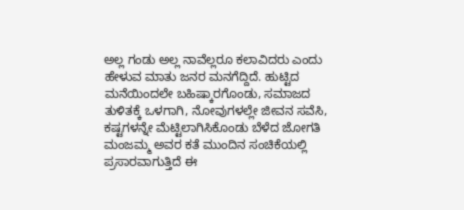ಅಲ್ಲ ಗಂಡು ಅಲ್ಲ ನಾವೆಲ್ಲರೂ ಕಲಾವಿದರು ಎಂದು ಹೇಳುವ ಮಾತು ಜನರ ಮನಗೆದ್ದಿದೆ. ಹುಟ್ಟಿದ ಮನೆಯಿಂದಲೇ ಬಹಿಷ್ಕಾರಗೊಂಡು, ಸಮಾಜದ ತುಳಿತಕ್ಕೆ ಒಳಗಾಗಿ, ನೋವುಗಳಲ್ಲೇ ಜೀವನ ಸವೆಸಿ, ಕಷ್ಟಗಳನ್ನೇ ಮೆಟ್ಟಿಲಾಗಿಸಿಕೊಂಡು ಬೆಳೆದ ಜೋಗತಿ ಮಂಜಮ್ಮ ಅವರ ಕತೆ ಮುಂದಿನ ಸಂಚಿಕೆಯಲ್ಲಿ ಪ್ರಸಾರವಾಗುತ್ತಿದೆ ಈ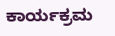ಕಾರ್ಯಕ್ರಮ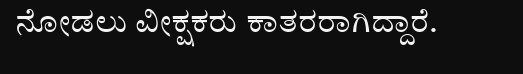ನೋಡಲು ವೀಕ್ಷಕರು ಕಾತರರಾಗಿದ್ದಾರೆ.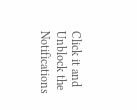Click it and Unblock the Notifications